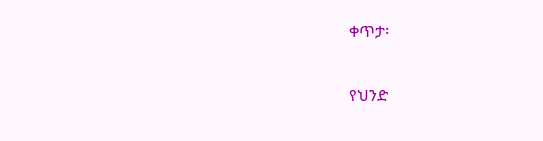ቀጥታ፡

የህንድ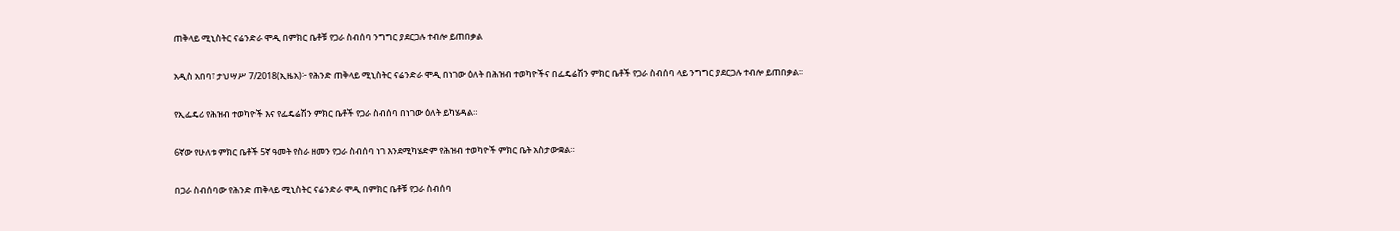ጠቅላይ ሚኒስትር ናሬንድራ ሞዲ በምክር ቤቶቹ የጋራ ስብሰባ ንግግር ያደርጋሉ ተብሎ ይጠበቃል

አዲስ አበባ፣ ታህሣሥ 7/2018(ኢዜአ)፦ የሕንድ ጠቅላይ ሚኒስትር ናሬንድራ ሞዲ በነገው ዕለት በሕዝብ ተወካዮችና በፌዴሬሽን ምክር ቤቶች የጋራ ስብሰባ ላይ ንግግር ያደርጋሉ ተብሎ ይጠበቃል፡፡

የኢፌዴሪ የሕዝብ ተወካዮች እና የፌዴሬሽን ምክር ቤቶች የጋራ ስብሰባ በነገው ዕለት ይካሄዳል።

6ኛው የሁለቱ ምክር ቤቶች 5ኛ ዓመት የስራ ዘመን የጋራ ስብሰባ ነገ እንደሚካሄድም የሕዝብ ተወካዮች ምክር ቤት አስታውቋል።

በጋራ ስብሰባው የሕንድ ጠቅላይ ሚኒስትር ናሬንድራ ሞዲ በምክር ቤቶቹ የጋራ ስብሰባ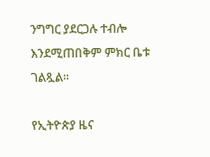ንግግር ያደርጋሉ ተብሎ እንደሚጠበቅም ምክር ቤቱ ገልጿል።

የኢትዮጵያ ዜና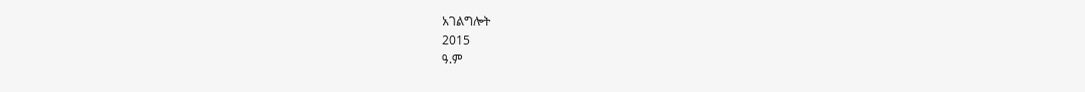አገልግሎት
2015
ዓ.ም